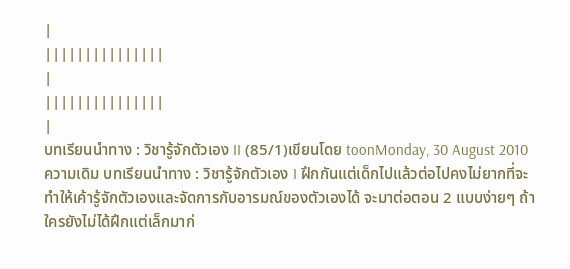|
|||||||||||||||
|
|||||||||||||||
|
บทเรียนนำทาง : วิชารู้จักตัวเอง II (85/1)เขียนโดย toonMonday, 30 August 2010 ความเดิม บทเรียนนำทาง : วิชารู้จักตัวเอง I ฝึกกันแต่เด็กไปแล้วต่อไปคงไม่ยากที่จะทำให้เค้ารู้จักตัวเองและจัดการกับอารมณ์ของตัวเองได้ จะมาต่อตอน 2 แบบง่ายๆ ถ้าใครยังไม่ได้ฝึกแต่เล็กมาก่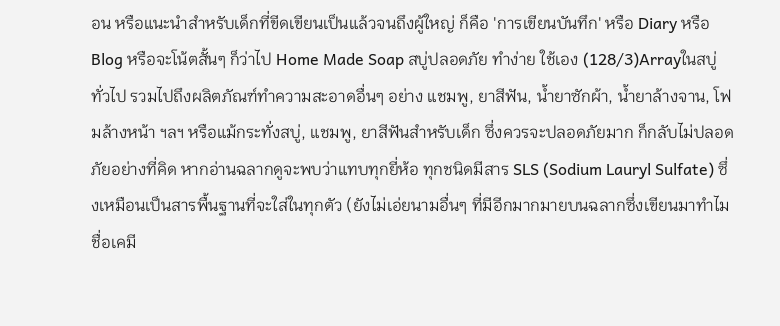อน หรือแนะนำสำหรับเด็กที่ขีดเขียนเป็นแล้วจนถึงผู้ใหญ่ ก็คือ 'การเขียนบันทึก' หรือ Diary หรือ Blog หรือจะโน้ตสั้นๆ ก็ว่าไป Home Made Soap สบู่ปลอดภัย ทำง่าย ใช้เอง (128/3)Arrayในสบู่ทั่วไป รวมไปถึงผลิตภัณฑ์ทำความสะอาดอื่นๆ อย่าง แชมพู, ยาสีฟัน, น้ำยาซักผ้า, น้ำยาล้างจาน, โฟมล้างหน้า ฯลฯ หรือแม้กระทั่งสบู่, แชมพู, ยาสีฟันสำหรับเด็ก ซึ่งควรจะปลอดภัยมาก ก็กลับไม่ปลอดภัยอย่างที่คิด หากอ่านฉลากดูจะพบว่าแทบทุกยี่ห้อ ทุกชนิดมีสาร SLS (Sodium Lauryl Sulfate) ซึ่งเหมือนเป็นสารพื้นฐานที่จะใส่ในทุกตัว (ยังไม่เอ่ยนามอื่นๆ ที่มีอีกมากมายบนฉลากซึ่งเขียนมาทำไมชื่อเคมี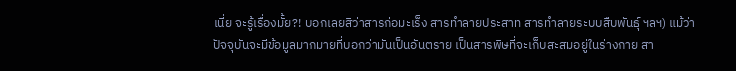เนี่ย จะรู้เรื่องมั้ย?! บอกเลยสิว่าสารก่อมะเร็ง สารทำลายประสาท สารทำลายระบบสืบพันธุ์ ฯลฯ) แม้ว่าปัจจุบันจะมีข้อมูลมากมายที่บอกว่ามันเป็นอันตราย เป็นสารพิษที่จะเก็บสะสมอยู่ในร่างกาย สา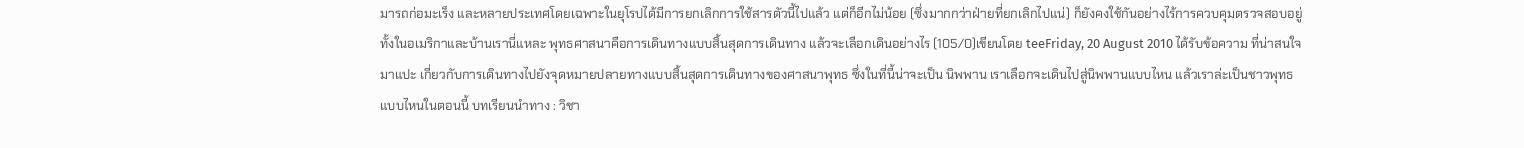มารถก่อมะเร็ง และหลายประเทศโดยเฉพาะในยุโรปได้มีการยกเลิกการใช้สารตัวนี้ไปแล้ว แต่ก็อีกไม่น้อย (ซึ่งมากกว่าฝ่ายที่ยกเลิกไปแน่) ก็ยังคงใช้กันอย่างไร้การควบคุมตรวจสอบอยู่ ทั้งในอเมริกาและบ้านเรานี่แหละ พุทธศาสนาคือการเดินทางแบบสิ้นสุดการเดินทาง แล้วจะเลือกเดินอย่างไร (105/0)เขียนโดย teeFriday, 20 August 2010 ได้รับข้อความ ที่น่าสนใจมาแปะ เกี่ยวกับการเดินทางไปยังจุดหมายปลายทางแบบสิ้นสุดการเดินทางของศาสนาพุทธ ซึ่งในที่นี้น่าจะเป็น นิพพาน เราเลือกจะเดินไปสู่นิพพานแบบไหน แล้วเราล่ะเป็นชาวพุทธแบบไหนในตอนนี้ บทเรียนนำทาง : วิชา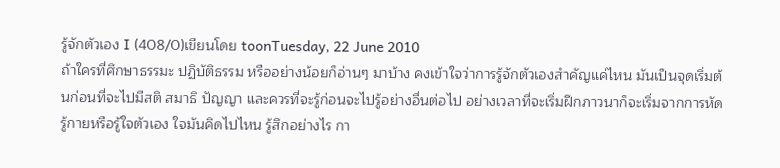รู้จักตัวเอง I (408/0)เขียนโดย toonTuesday, 22 June 2010
ถ้าใครที่ศึกษาธรรมะ ปฏิบัติธรรม หรืออย่างน้อยก็อ่านๆ มาบ้าง คงเข้าใจว่าการรู้จักตัวเองสำคัญแค่ไหน มันเป็นจุดเริ่มต้นก่อนที่จะไปมีสติ สมาธิ ปัญญา และควรที่จะรู้ก่อนจะไปรู้อย่างอื่นต่อไป อย่างเวลาที่จะเริ่มฝึกภาวนาก็จะเริ่มจากการหัดรู้กายหรือรู้ใจตัวเอง ใจมันคิดไปไหน รู้สึกอย่างไร กา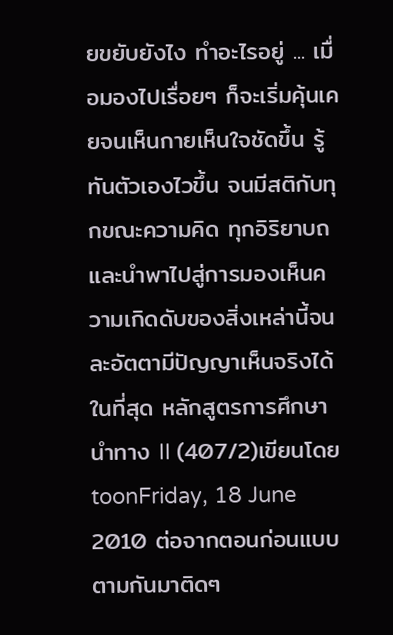ยขยับยังไง ทำอะไรอยู่ ... เมื่อมองไปเรื่อยๆ ก็จะเริ่มคุ้นเคยจนเห็นกายเห็นใจชัดขึ้น รู้ทันตัวเองไวขึ้น จนมีสติกับทุกขณะความคิด ทุกอิริยาบถ และนำพาไปสู่การมองเห็นความเกิดดับของสิ่งเหล่านี้จนละอัตตามีปัญญาเห็นจริงได้ในที่สุด หลักสูตรการศึกษานำทาง II (407/2)เขียนโดย toonFriday, 18 June 2010 ต่อจากตอนก่อนแบบตามกันมาติดๆ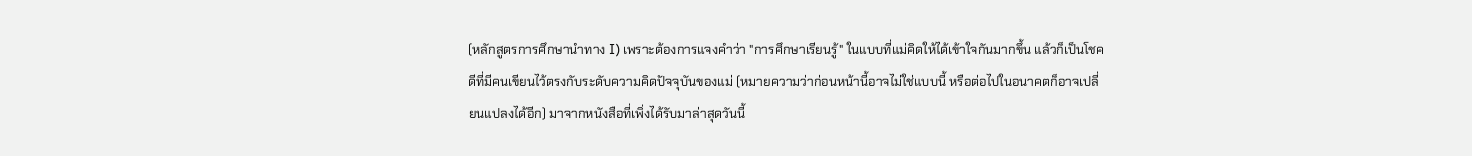(หลักสูตรการศึกษานำทาง I) เพราะต้องการแจงคำว่า "การศึกษาเรียนรู้" ในแบบที่แม่คิดให้ได้เข้าใจกันมากขึ้น แล้วก็เป็นโชคดีที่มีคนเขียนไว้ตรงกับระดับความคิดปัจจุบันของแม่ (หมายความว่าก่อนหน้านี้อาจไม่ใช่แบบนี้ หรือต่อไปในอนาคตก็อาจเปลี่ยนแปลงได้อีก) มาจากหนังสือที่เพิ่งได้รับมาล่าสุดวันนี้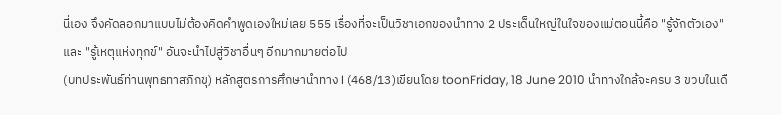นี่เอง จึงคัดลอกมาแบบไม่ต้องคิดคำพูดเองใหม่เลย 555 เรื่องที่จะเป็นวิชาเอกของนำทาง 2 ประเด็นใหญ่ในใจของแม่ตอนนี้คือ "รู้จักตัวเอง" และ "รู้เหตุแห่งทุกข์" อันจะนำไปสู่วิชาอื่นๆ อีกมากมายต่อไป
(บทประพันธ์ท่านพุทธทาสภิกขุ) หลักสูตรการศึกษานำทาง I (468/13)เขียนโดย toonFriday, 18 June 2010 นำทางใกล้จะครบ 3 ขวบในเดื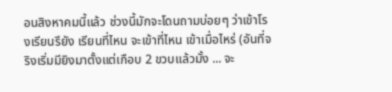อนสิงหาคมนี้แล้ว ช่วงนี้มักจะโดนถามบ่อยๆ ว่าเข้าโรงเรียนรึยัง เรียนที่ไหน จะเข้าที่ไหน เข้าเมื่อไหร่ (อันที่จริงเริ่มมียิงมาตั้งแต่เกือบ 2 ขวบแล้วมั้ง ... จะ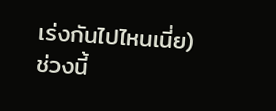เร่งกันไปไหนเนี่ย) ช่วงนี้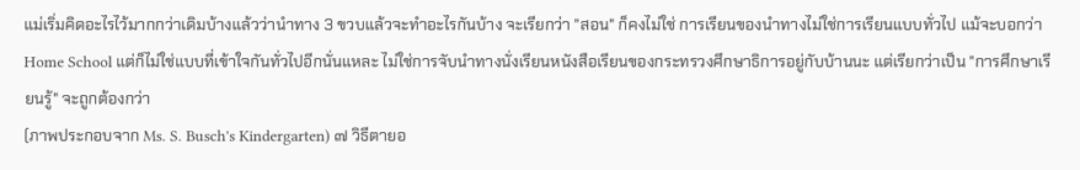แม่เริ่มคิดอะไรไว้มากกว่าเดิมบ้างแล้วว่านำทาง 3 ขวบแล้วจะทำอะไรกันบ้าง จะเรียกว่า "สอน" ก็คงไม่ใช่ การเรียนของนำทางไม่ใช่การเรียนแบบทั่วไป แม้จะบอกว่า Home School แต่ก็ไม่ใช่แบบที่เข้าใจกันทั่วไปอีกนั่นแหละ ไม่ใช่การจับนำทางนั่งเรียนหนังสือเรียนของกระทรวงศึกษาธิการอยู่กับบ้านนะ แต่เรียกว่าเป็น "การศึกษาเรียนรู้" จะถูกต้องกว่า
(ภาพประกอบจาก Ms. S. Busch's Kindergarten) ๗ วิธีตายอ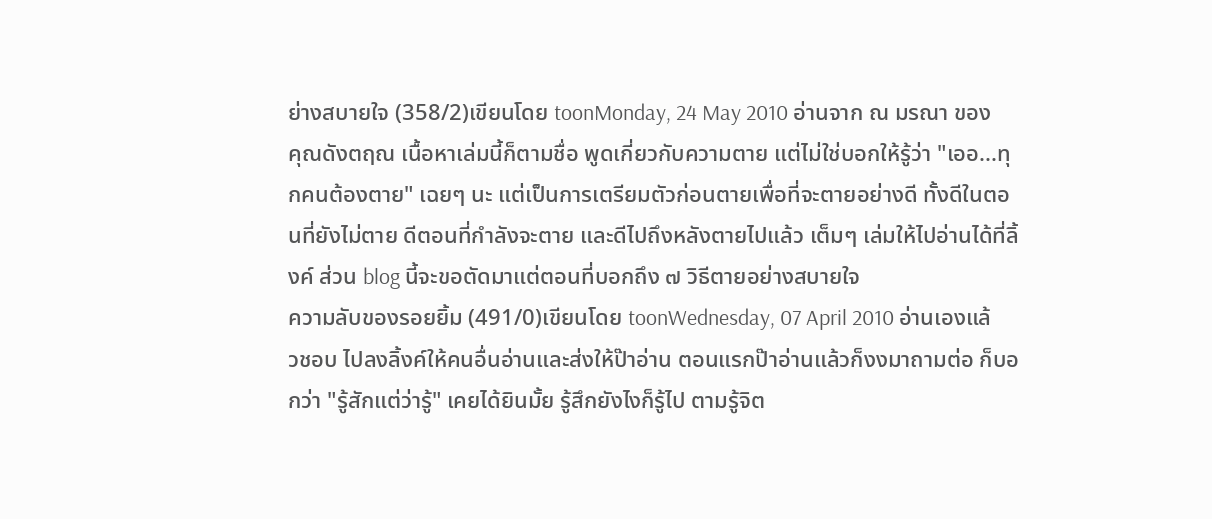ย่างสบายใจ (358/2)เขียนโดย toonMonday, 24 May 2010 อ่านจาก ณ มรณา ของคุณดังตฤณ เนื้อหาเล่มนี้ก็ตามชื่อ พูดเกี่ยวกับความตาย แต่ไม่ใช่บอกให้รู้ว่า "เออ...ทุกคนต้องตาย" เฉยๆ นะ แต่เป็นการเตรียมตัวก่อนตายเพื่อที่จะตายอย่างดี ทั้งดีในตอนที่ยังไม่ตาย ดีตอนที่กำลังจะตาย และดีไปถึงหลังตายไปแล้ว เต็มๆ เล่มให้ไปอ่านได้ที่ลิ้งค์ ส่วน blog นี้จะขอตัดมาแต่ตอนที่บอกถึง ๗ วิธีตายอย่างสบายใจ
ความลับของรอยยิ้ม (491/0)เขียนโดย toonWednesday, 07 April 2010 อ่านเองแล้วชอบ ไปลงลิ้งค์ให้คนอื่นอ่านและส่งให้ป๊าอ่าน ตอนแรกป๊าอ่านแล้วก็งงมาถามต่อ ก็บอกว่า "รู้สักแต่ว่ารู้" เคยได้ยินมั้ย รู้สึกยังไงก็รู้ไป ตามรู้จิต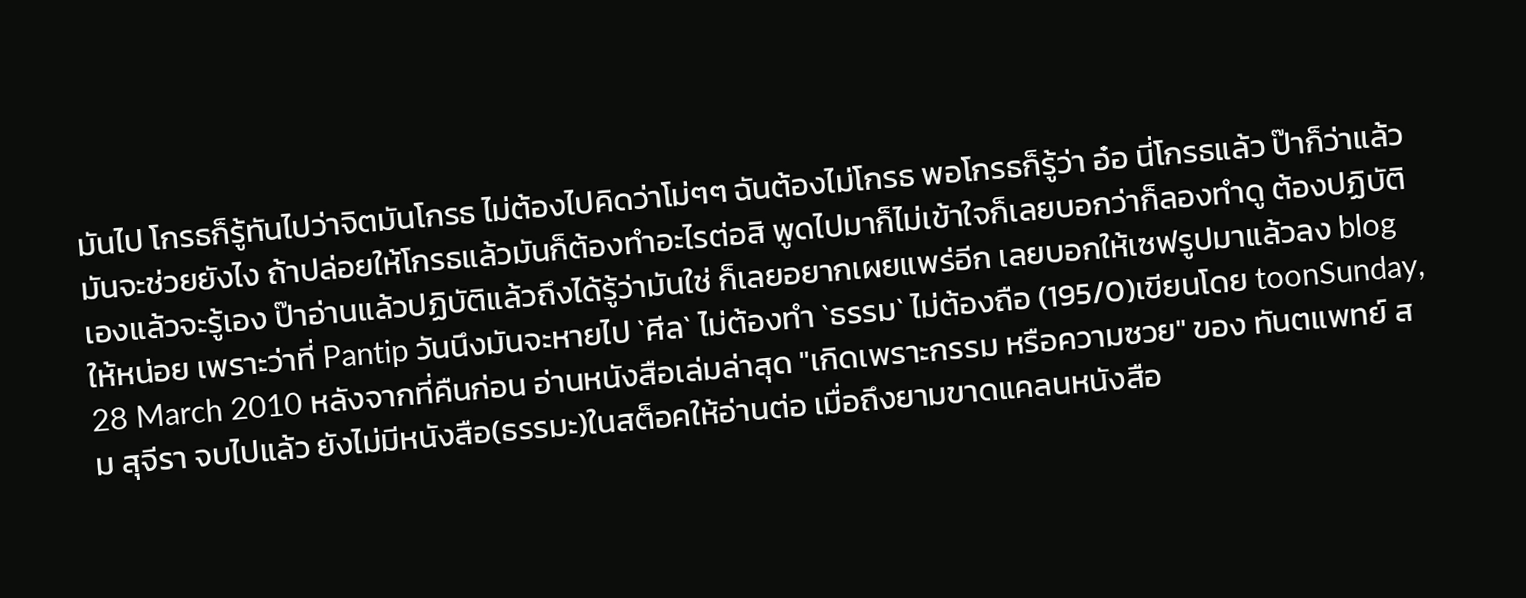มันไป โกรธก็รู้ทันไปว่าจิตมันโกรธ ไม่ต้องไปคิดว่าโม่ๆๆ ฉันต้องไม่โกรธ พอโกรธก็รู้ว่า อ๋อ นี่โกรธแล้ว ป๊าก็ว่าแล้วมันจะช่วยยังไง ถ้าปล่อยให้โกรธแล้วมันก็ต้องทำอะไรต่อสิ พูดไปมาก็ไม่เข้าใจก็เลยบอกว่าก็ลองทำดู ต้องปฏิบัติเองแล้วจะรู้เอง ป๊าอ่านแล้วปฏิบัติแล้วถึงได้รู้ว่ามันใช่ ก็เลยอยากเผยแพร่อีก เลยบอกให้เซฟรูปมาแล้วลง blog ให้หน่อย เพราะว่าที่ Pantip วันนึงมันจะหายไป `ศีล` ไม่ต้องทำ `ธรรม` ไม่ต้องถือ (195/0)เขียนโดย toonSunday, 28 March 2010 หลังจากที่คืนก่อน อ่านหนังสือเล่มล่าสุด "เกิดเพราะกรรม หรือความซวย" ของ ทันตแพทย์ สม สุจีรา จบไปแล้ว ยังไม่มีหนังสือ(ธรรมะ)ในสต็อคให้อ่านต่อ เมื่อถึงยามขาดแคลนหนังสือ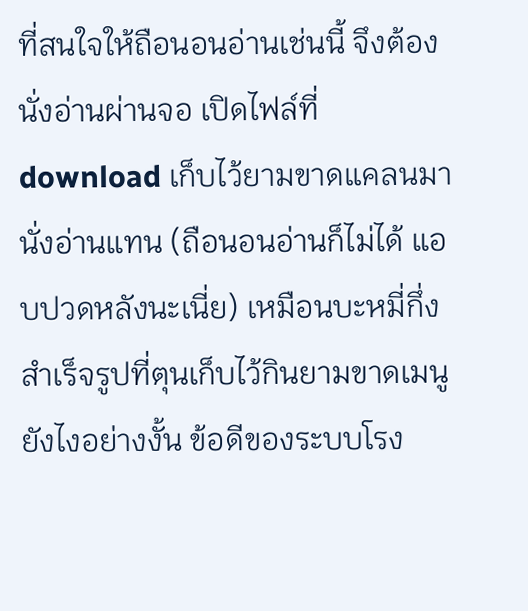ที่สนใจให้ถือนอนอ่านเช่นนี้ จึงต้องนั่งอ่านผ่านจอ เปิดไฟล์ที่ download เก็บไว้ยามขาดแคลนมานั่งอ่านแทน (ถือนอนอ่านก็ไม่ได้ แอบปวดหลังนะเนี่ย) เหมือนบะหมี่กึ่งสำเร็จรูปที่ตุนเก็บไว้กินยามขาดเมนูยังไงอย่างงั้น ข้อดีของระบบโรง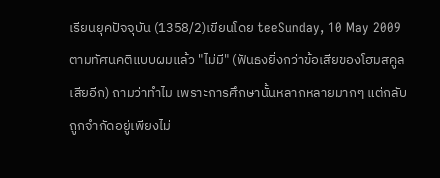เรียนยุคปัจจุบัน (1358/2)เขียนโดย teeSunday, 10 May 2009 ตามทัศนคติแบบผมแล้ว "ไม่มี" (ฟันธงยิ่งกว่าข้อเสียของโฮมสคูลเสียอีก) ถามว่าทำไม เพราะการศึกษานั้นหลากหลายมากๆ แต่กลับถูกจำกัดอยู่เพียงไม่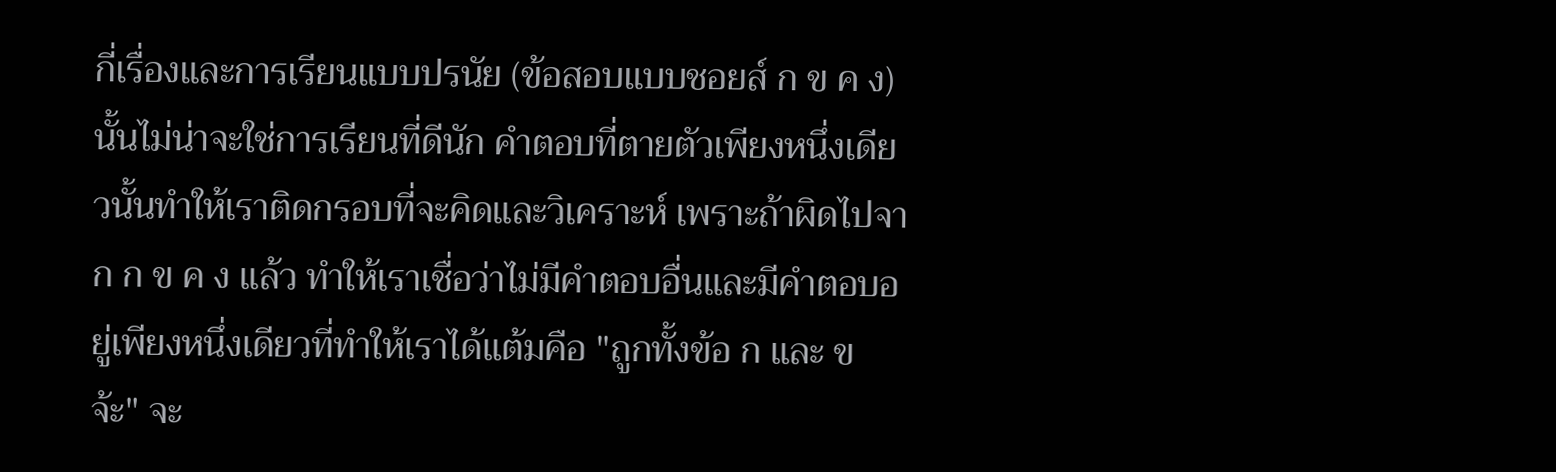กี่เรื่องและการเรียนแบบปรนัย (ข้อสอบแบบชอยส์ ก ข ค ง) นั้นไม่น่าจะใช่การเรียนที่ดีนัก คำตอบที่ตายตัวเพียงหนึ่งเดียวนั้นทำให้เราติดกรอบที่จะคิดและวิเคราะห์ เพราะถ้าผิดไปจาก ก ข ค ง แล้ว ทำให้เราเชื่อว่าไม่มีคำตอบอื่นและมีคำตอบอยู่เพียงหนึ่งเดียวที่ทำให้เราได้แต้มคือ "ถูกทั้งข้อ ก และ ข จ้ะ" จะ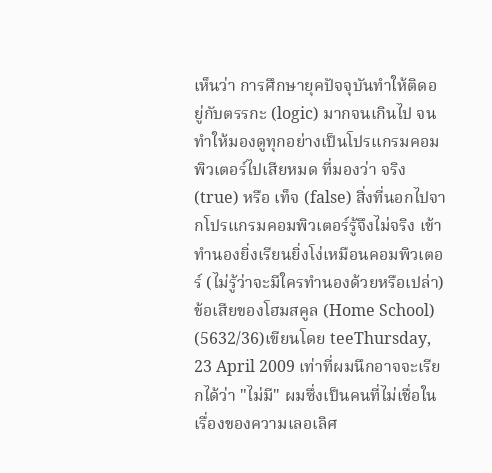เห็นว่า การศึกษายุคปัจจุบันทำให้ติดอยู่กับตรรกะ (logic) มากจนเกินไป จนทำให้มองดูทุกอย่างเป็นโปรแกรมคอมพิวเตอร์ไปเสียหมด ที่มองว่า จริง (true) หรือ เท็จ (false) สิ่งที่นอกไปจากโปรแกรมคอมพิวเตอร์รู้จึงไม่จริง เข้าทำนองยิ่งเรียนยิ่งโง่เหมือนคอมพิวเตอร์ (ไม่รู้ว่าจะมีใครทำนองด้วยหรือเปล่า) ข้อเสียของโฮมสคูล (Home School) (5632/36)เขียนโดย teeThursday, 23 April 2009 เท่าที่ผมนึกอาจจะเรียกได้ว่า "ไม่มี" ผมซึ่งเป็นคนที่ไม่เชื่อในเรื่องของความเลอเลิศ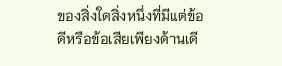ของสิ่งใดสิ่งหนึ่งที่มีแต่ข้อดีหรือข้อเสียเพียงด้านเดี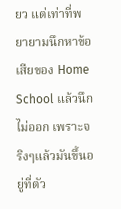ยว แต่เท่าที่พยายามนึกหาข้อเสียของ Home School แล้วนึกไม่ออก เพราะจริงๆแล้วมันขึ้นอยู่ที่ตัว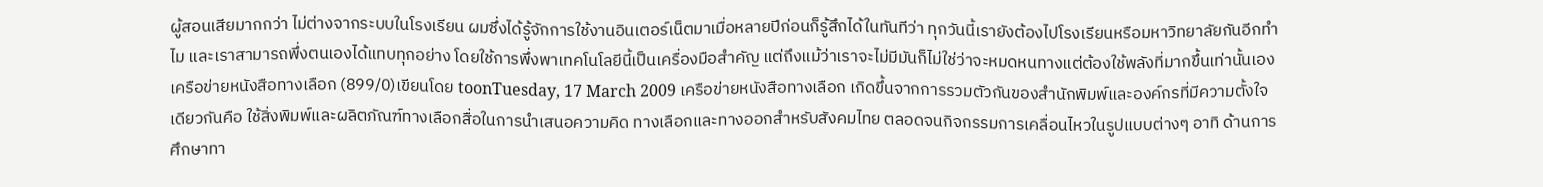ผู้สอนเสียมากกว่า ไม่ต่างจากระบบในโรงเรียน ผมซึ่งได้รู้จักการใช้งานอินเตอร์เน็ตมาเมื่อหลายปีก่อนก็รู้สึกได้ในทันทีว่า ทุกวันนี้เรายังต้องไปโรงเรียนหรือมหาวิทยาลัยกันอีกทำไม และเราสามารถพึ่งตนเองได้แทบทุกอย่าง โดยใช้การพึ่งพาเทคโนโลยีนี้เป็นเครื่องมือสำคัญ แต่ถึงแม้ว่าเราจะไม่มีมันก็ไม่ใช่ว่าจะหมดหนทางแต่ต้องใช้พลังที่มากขึ้นเท่านั้นเอง เครือข่ายหนังสือทางเลือก (899/0)เขียนโดย toonTuesday, 17 March 2009 เครือข่ายหนังสือทางเลือก เกิดขึ้นจากการรวมตัวกันของสำนักพิมพ์และองค์กรที่มีความตั้งใจเดียวกันคือ ใช้สิ่งพิมพ์และผลิตภัณฑ์ทางเลือกสื่อในการนำเสนอความคิด ทางเลือกและทางออกสำหรับสังคมไทย ตลอดจนกิจกรรมการเคลื่อนไหวในรูปแบบต่างๆ อาทิ ด้านการศึกษาทา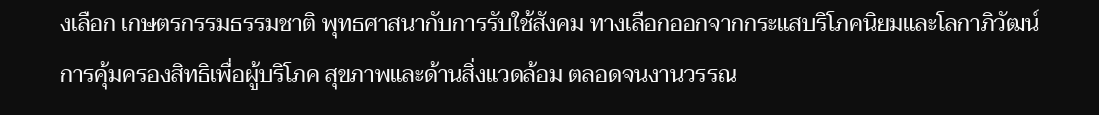งเลือก เกษตรกรรมธรรมชาติ พุทธศาสนากับการรับใช้สังคม ทางเลือกออกจากกระแสบริโภคนิยมและโลกาภิวัฒน์ การคุ้มครองสิทธิเพื่อผู้บริโภค สุขภาพและด้านสิ่งแวดล้อม ตลอดจนงานวรรณ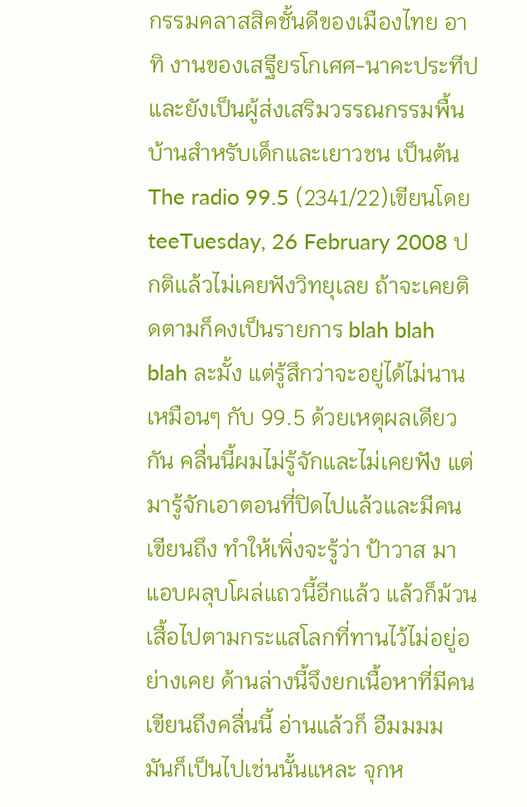กรรมคลาสสิคชั้นดีของเมืองไทย อาทิ งานของเสฐียรโกเศศ-นาคะประทีป และยังเป็นผู้ส่งเสริมวรรณกรรมพื้นบ้านสำหรับเด็กและเยาวชน เป็นต้น The radio 99.5 (2341/22)เขียนโดย teeTuesday, 26 February 2008 ปกติแล้วไม่เคยฟังวิทยุเลย ถ้าจะเคยติดตามก็คงเป็นรายการ blah blah blah ละมั้ง แต่รู้สึกว่าจะอยู่ได้ไม่นานเหมือนๆ กับ 99.5 ด้วยเหตุผลเดียวกัน คลื่นนี้ผมไม่รู้จักและไม่เคยฟัง แต่มารู้จักเอาตอนที่ปิดไปแล้วและมีคนเขียนถึง ทำให้เพิ่งจะรู้ว่า ป้าวาส มาแอบผลุบโผล่แถวนี้อีกแล้ว แล้วก็ม้วนเสื้อไปตามกระแสโลกที่ทานไว้ไม่อยู่อย่างเคย ด้านล่างนี้จึงยกเนื้อหาที่มีคนเขียนถึงคลื่นนี้ อ่านแล้วก็ อืมมมม มันก็เป็นไปเช่นนั้นแหละ จุกห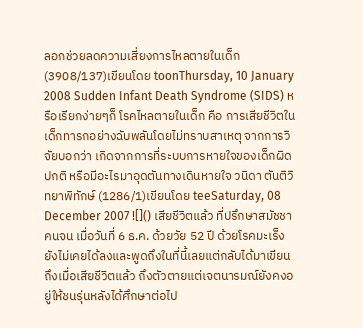ลอกช่วยลดความเสี่ยงการไหลตายในเด็ก (3908/137)เขียนโดย toonThursday, 10 January 2008 Sudden Infant Death Syndrome (SIDS) หรือเรียกง่ายๆก็ โรคไหลตายในเด็ก คือ การเสียชีวิตในเด็กทารกอย่างฉับพลันโดยไม่ทราบสาเหตุ จากการวิจัยบอกว่า เกิดจากการที่ระบบการหายใจของเด็กผิดปกติ หรือมีอะไรมาอุดตันทางเดินหายใจ วนิดา ตันติวิทยาพิทักษ์ (1286/1)เขียนโดย teeSaturday, 08 December 2007 ![]() เสียชีวิตแล้ว ที่ปรึกษาสมัชชาคนจน เมื่อวันที่ 6 ธ.ค. ด้วยวัย 52 ปี ด้วยโรคมะเร็ง ยังไม่เคยได้ลงและพูดถึงในที่นี้เลยแต่กลับได้มาเขียนถึงเมื่อเสียชีวิตแล้ว ถึงตัวตายแต่เจตนารมณ์ยังคงอยู่ให้ชนรุ่นหลังได้ศึกษาต่อไป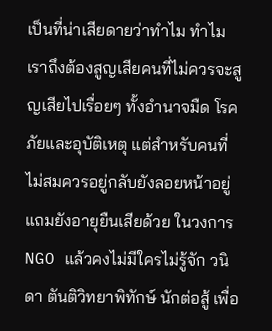เป็นที่น่าเสียดายว่าทำไม ทำไมเราถึงต้องสูญเสียคนที่ไม่ควรจะสูญเสียไปเรื่อยๆ ทั้งอำนาจมืด โรคภัยและอุบัติเหตุ แต่สำหรับคนที่ไม่สมควรอยู่กลับยังลอยหน้าอยู่แถมยังอายุยืนเสียด้วย ในวงการ NGO แล้วคงไม่มีใครไม่รู้จัก วนิดา ตันติวิทยาพิทักษ์ นักต่อสู้ เพื่อ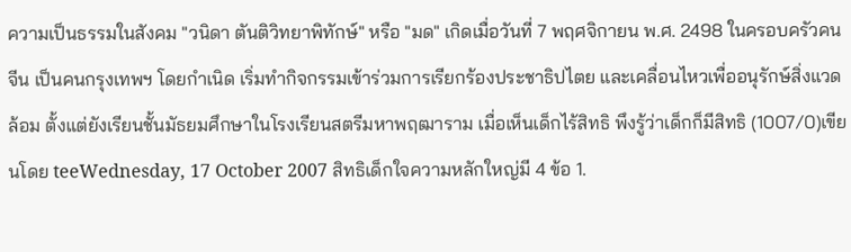ความเป็นธรรมในสังคม "วนิดา ตันติวิทยาพิทักษ์" หรือ "มด" เกิดเมื่อวันที่ 7 พฤศจิกายน พ.ศ. 2498 ในครอบครัวคนจีน เป็นคนกรุงเทพฯ โดยกำเนิด เริ่มทำกิจกรรมเข้าร่วมการเรียกร้องประชาธิปไตย และเคลื่อนไหวเพื่ออนุรักษ์สิ่งแวดล้อม ตั้งแต่ยังเรียนชั้นมัธยมศึกษาในโรงเรียนสตรีมหาพฤฒาราม เมื่อเห็นเด็กไร้สิทธิ พึงรู้ว่าเด็กก็มีสิทธิ (1007/0)เขียนโดย teeWednesday, 17 October 2007 สิทธิเด็กใจความหลักใหญ่มี 4 ข้อ 1.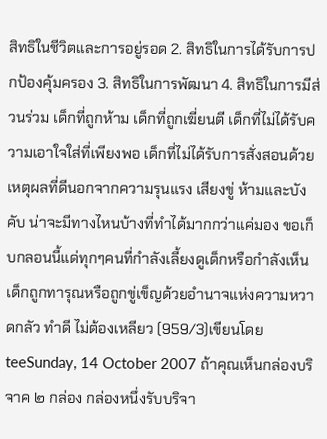สิทธิในชีวิตและการอยู่รอด 2. สิทธิในการได้รับการปกป้องคุ้มครอง 3. สิทธิในการพัฒนา 4. สิทธิในการมีส่วนร่วม เด็กที่ถูกห้าม เด็กที่ถูกเฆี่ยนตี เด็กที่ไม่ได้รับความเอาใจใส่ที่เพียงพอ เด็กที่ไม่ได้รับการสั่งสอนด้วยเหตุผลที่ดีนอกจากความรุนแรง เสียงขู่ ห้ามและบังคับ น่าจะมีทางไหนบ้างที่ทำได้มากกว่าแค่มอง ขอเก็บกลอนนี้แด่ทุกๆคนที่กำลังเลี้ยงดูเด็กหรือกำลังเห็นเด็กถูกทารุณหรือถูกขู่เข็ญด้วยอำนาจแห่งความหวาดกลัว ทำดี ไม่ต้องเหลียว (959/3)เขียนโดย teeSunday, 14 October 2007 ถ้าคุณเห็นกล่องบริจาค ๒ กล่อง กล่องหนึ่งรับบริจา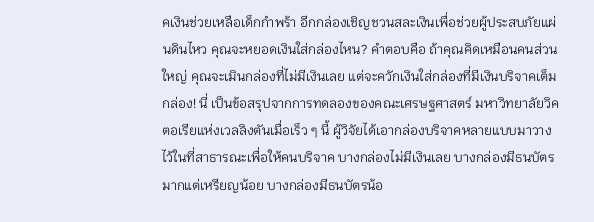คเงินช่วยเหลือเด็กกำพร้า อีกกล่องเชิญชวนสละเงินเพื่อช่วยผู้ประสบภัยแผ่นดินไหว คุณจะหยอดเงินใส่กล่องไหน? คำตอบคือ ถ้าคุณคิดเหมือนคนส่วนใหญ่ คุณจะเมินกล่องที่ไม่มีเงินเลย แต่จะควักเงินใส่กล่องที่มีเงินบริจาคเต็มกล่อง! นี่ เป็นข้อสรุปจากการทดลองของคณะเศรษฐศาสตร์ มหาวิทยาลัยวิคตอเรียแห่งเวลลิงตันเมื่อเร็ว ๆ นี้ ผู้วิจัยได้เอากล่องบริจาคหลายแบบมาวางไว้ในที่สาธารณะเพื่อให้คนบริจาค บางกล่องไม่มีเงินเลย บางกล่องมีธนบัตรมากแต่เหรียญน้อย บางกล่องมีธนบัตรน้อ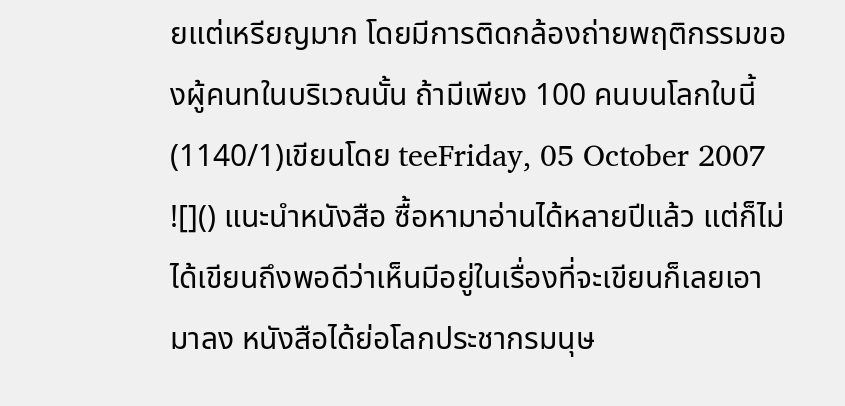ยแต่เหรียญมาก โดยมีการติดกล้องถ่ายพฤติกรรมของผู้คนทในบริเวณนั้น ถ้ามีเพียง 100 คนบนโลกใบนี้ (1140/1)เขียนโดย teeFriday, 05 October 2007 ![]() แนะนำหนังสือ ซื้อหามาอ่านได้หลายปีแล้ว แต่ก็ไม่ได้เขียนถึงพอดีว่าเห็นมีอยู่ในเรื่องที่จะเขียนก็เลยเอามาลง หนังสือได้ย่อโลกประชากรมนุษ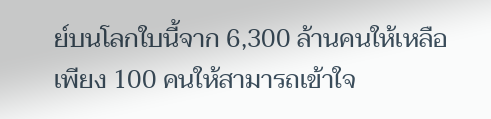ย์บนโลกใบนี้จาก 6,300 ล้านคนให้เหลือเพียง 100 คนให้สามารถเข้าใจ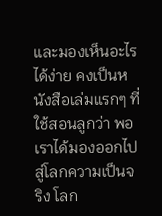และมองเห็นอะไรได้ง่าย คงเป็นหนังสือเล่มแรกๆ ที่ใช้สอนลูกว่า พอเราได้มองออกไปสู่โลกความเป็นจริง โลก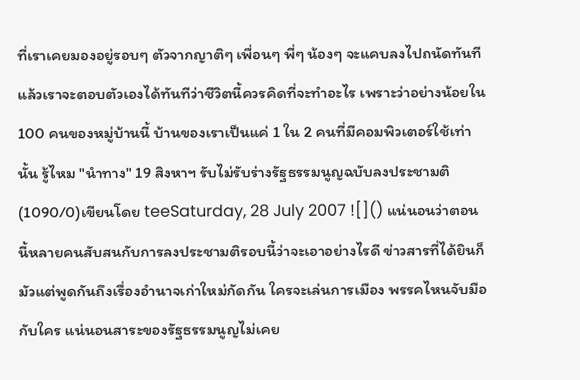ที่เราเคยมองอยู่รอบๆ ตัวจากญาติๆ เพื่อนๆ พี่ๆ น้องๆ จะแคบลงไปถนัดทันที แล้วเราจะตอบตัวเองได้ทันทีว่าชีวิตนี้ควรคิดที่จะทำอะไร เพราะว่าอย่างน้อยใน 100 คนของหมู่บ้านนี้ บ้านของเราเป็นแค่ 1 ใน 2 คนที่มีคอมพิวเตอร์ใช้เท่านั้น รู้ไหม "นำทาง" 19 สิงหาฯ รับไม่รับร่างรัฐธรรมนูญฉบับลงประชามติ (1090/0)เขียนโดย teeSaturday, 28 July 2007 ![]() แน่นอนว่าตอนนี้หลายคนสับสนกับการลงประชามติรอบนี้ว่าจะเอาอย่างไรดี ข่าวสารที่ได้ยินก็มัวแต่พูดกันถึงเรื่องอำนาจเก่าใหม่กัดกัน ใครจะเล่นการเมือง พรรคไหนจับมือกับใคร แน่นอนสาระของรัฐธรรมนูญไม่เคย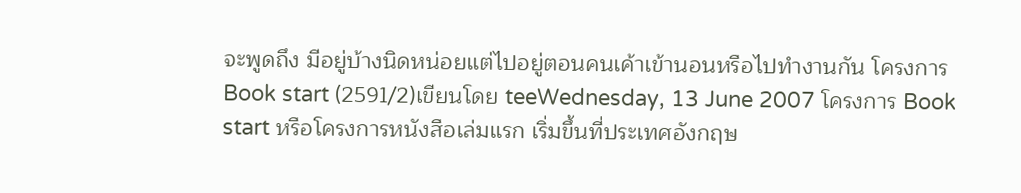จะพูดถึง มีอยู่บ้างนิดหน่อยแต่ไปอยู่ตอนคนเค้าเข้านอนหรือไปทำงานกัน โครงการ Book start (2591/2)เขียนโดย teeWednesday, 13 June 2007 โครงการ Book start หรือโครงการหนังสือเล่มแรก เริ่มขึ้นที่ประเทศอังกฤษ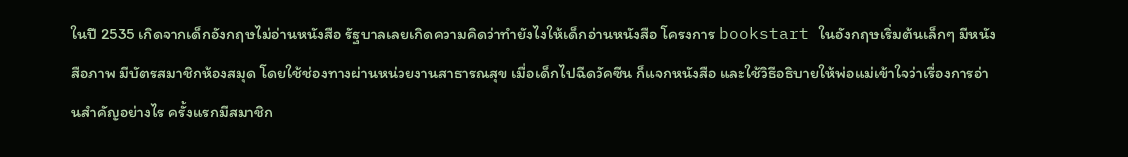ในปี 2535 เกิดจากเด็กอังกฤษไม่อ่านหนังสือ รัฐบาลเลยเกิดความคิดว่าทำยังไงให้เด็กอ่านหนังสือ โครงการ bookstart ในอังกฤษเริ่มต้นเล็กๆ มีหนังสือภาพ มีบัตรสมาชิกห้องสมุด โดยใช้ช่องทางผ่านหน่วยงานสาธารณสุข เมื่อเด็กไปฉีดวัคซีน ก็แจกหนังสือ และใช้วิธีอธิบายให้พ่อแม่เข้าใจว่าเรื่องการอ่านสำคัญอย่างไร ครั้งแรกมีสมาชิก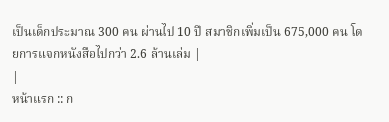เป็นเด็กประมาณ 300 คน ผ่านไป 10 ปี สมาชิกเพิ่มเป็น 675,000 คน โดยการแจกหนังสือไปกว่า 2.6 ล้านเล่ม |
|
หน้าแรก :: ก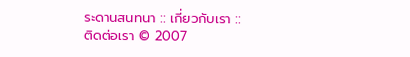ระดานสนทนา :: เกี่ยวกับเรา :: ติดต่อเรา © 2007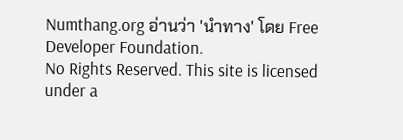Numthang.org อ่านว่า 'นำทาง' โดย Free Developer Foundation.
No Rights Reserved. This site is licensed under a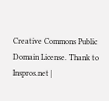Creative Commons Public Domain License. Thank to Inspros.net |